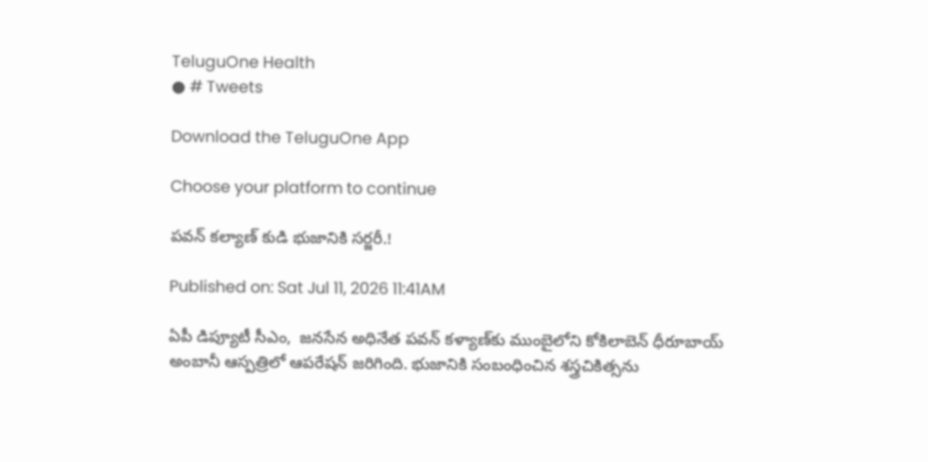TeluguOne Health
● # Tweets

Download the TeluguOne App

Choose your platform to continue

పవన్ కల్యాణ్ కుడి భుజానికి సర్జరీ.!

Published on: Sat Jul 11, 2026 11:41AM

ఏపీ డిప్యూటీ సీఎం,  జనసేన అధినేత పవన్ కళ్యాణ్‌కు ముంబైలోని కోకిలాబెన్ ధీరూబాయ్ అంబానీ ఆస్పత్రిలో ఆపరేషన్ జరిగింది. భుజానికి సంబంధించిన శస్త్రచికిత్సను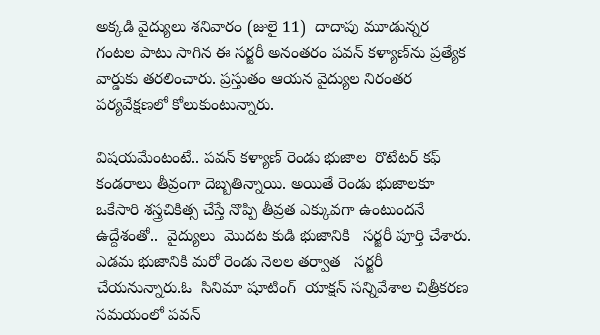అక్కడి వైద్యులు శనివారం (జులై 11)  దాదాపు మూడున్నర గంటల పాటు సాగిన ఈ సర్జరీ అనంతరం పవన్ కళ్యాణ్‌ను ప్రత్యేక వార్డుకు తరలించారు. ప్రస్తుతం ఆయన వైద్యుల నిరంతర పర్యవేక్షణలో కోలుకుంటున్నారు.

విషయమేంటంటే.. పవన్ కళ్యాణ్ రెండు భుజాల  రొటేటర్ కఫ్  కండరాలు తీవ్రంగా దెబ్బతిన్నాయి. అయితే రెండు భుజాలకూ ఒకేసారి శస్త్రచికిత్స చేస్తే నొప్పి తీవ్రత ఎక్కువగా ఉంటుందనే ఉద్దేశంతో..  వైద్యులు  మొదట కుడి భుజానికి   సర్జరీ పూర్తి చేశారు.  ఎడమ భుజానికి మరో రెండు నెలల తర్వాత   సర్జరీ చేయనున్నారు.ఓ  సినిమా షూటింగ్  యాక్షన్ సన్నివేశాల చిత్రీకరణ సమయంలో పవన్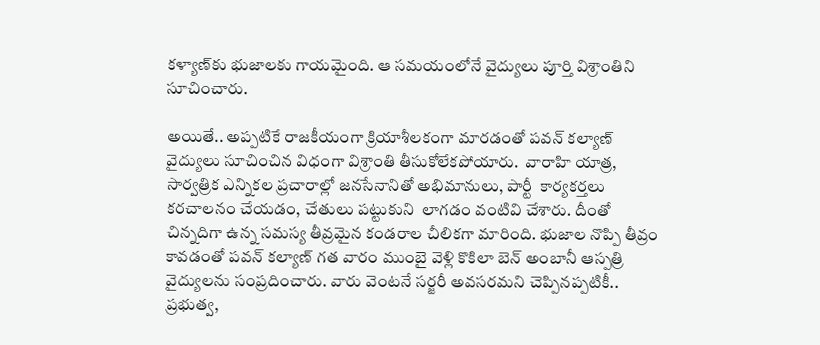కళ్యాణ్‌కు భుజాలకు గాయమైంది. ఆ సమయంలోనే వైద్యులు పూర్తి విశ్రాంతిని సూచించారు.

అయితే.. అప్పటికే రాజకీయంగా క్రియాశీలకంగా మారడంతో పవన్ కల్యాణ్ వైద్యులు సూచించిన విధంగా విశ్రాంతి తీసుకోలేకపోయారు.  వారాహి యాత్ర, సార్వత్రిక ఎన్నికల ప్రచారాల్లో జనసేనానితో అభిమానులు, పార్టీ  కార్యకర్తలు  కరచాలనం చేయడం, చేతులు పట్టుకుని  లాగడం వంటివి చేశారు. దీంతో  చిన్నదిగా ఉన్న సమస్య తీవ్రమైన కండరాల చీలికగా మారింది. భుజాల నొప్పి తీవ్రం కావడంతో పవన్ కల్యాణ్ గత వారం ముంబై వెళ్లి కొకిలా బెన్ అంబానీ ఆస్పత్రి వైద్యులను సంప్రదించారు. వారు వెంటనే సర్జరీ అవసరమని చెప్పినప్పటికీ.. ప్రభుత్వ,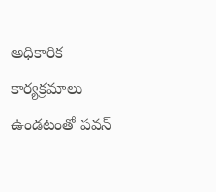అధికారిక కార్యక్రమాలు ఉండటంతో పవన్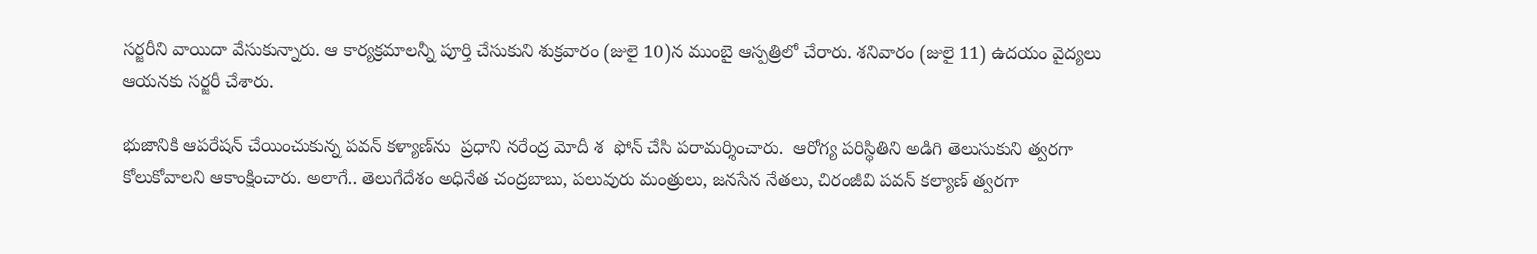సర్జరీని వాయిదా వేసుకున్నారు. ఆ కార్యక్రమాలన్నీ పూర్తి చేసుకుని శుక్రవారం (జులై 10)న ముంబై ఆస్పత్రిలో చేరారు. శనివారం (జులై 11) ఉదయం వైద్యలు ఆయనకు సర్జరీ చేశారు.

భుజానికి ఆపరేషన్ చేయించుకున్న పవన్ కళ్యాణ్‌ను  ప్రధాని నరేంద్ర మోదీ శ  ఫోన్ చేసి పరామర్శించారు.  ఆరోగ్య పరిస్థితిని అడిగి తెలుసుకుని త్వరగా కోలుకోవాలని ఆకాంక్షించారు. అలాగే.. తెలుగేదేశం అధినేత చంద్రబాబు, పలువురు మంత్రులు, జనసేన నేతలు, చిరంజీవి పవన్ కల్యాణ్ త్వరగా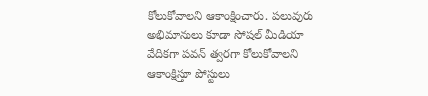కోలుకోవాలని ఆకాంక్షించారు. పలువురు అభిమానులు కూడా సోషల్ మీడియా వేదికగా పవన్ త్వరగా కోలుకోవాలని ఆకాంక్షిస్తూ పోస్టులు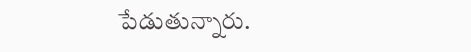పేడుతున్నారు.